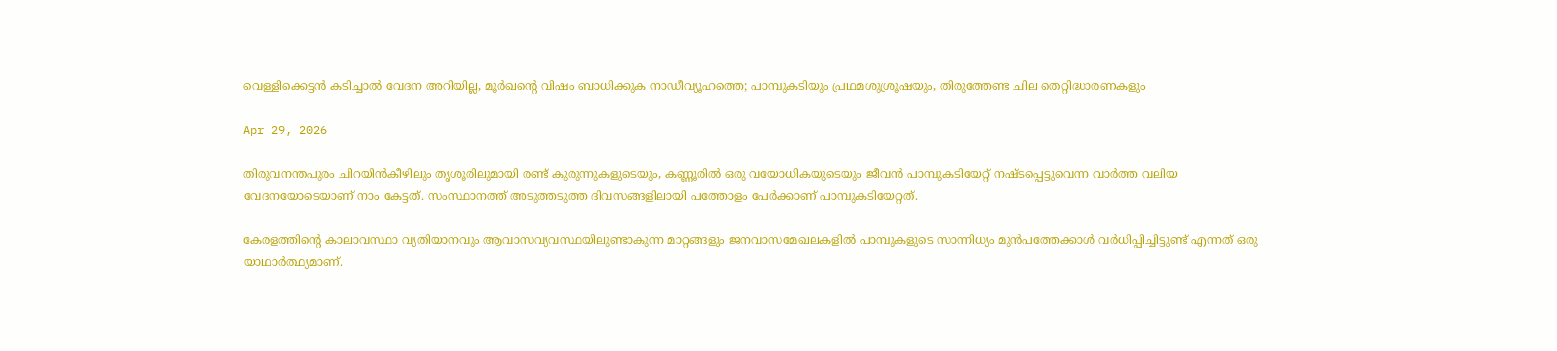വെള്ളിക്കെട്ടൻ കടിച്ചാൽ വേദന അറിയില്ല, മൂർഖന്റെ വിഷം ബാധിക്കുക നാഡീവ്യൂഹത്തെ; പാമ്പുകടിയും പ്രഥമശുശ്രൂഷയും, തിരുത്തേണ്ട ചില തെറ്റിദ്ധാരണകളും

Apr 29, 2026

തിരുവനന്തപുരം ചിറയിൻകീഴിലും തൃശൂരിലുമായി രണ്ട് കുരുന്നുകളുടെയും, കണ്ണൂരിൽ ഒരു വയോധികയുടെയും ജീവൻ പാമ്പുകടിയേറ്റ് നഷ്ടപ്പെട്ടുവെന്ന വാർത്ത വലിയ വേദനയോടെയാണ് നാം കേട്ടത്. സംസ്ഥാനത്ത് അടുത്തടുത്ത ദിവസങ്ങളിലായി പത്തോളം പേർക്കാണ് പാമ്പുകടിയേറ്റത്.

കേരളത്തിൻ്റെ കാലാവസ്ഥാ വ്യതിയാനവും ആവാസവ്യവസ്ഥയിലുണ്ടാകുന്ന മാറ്റങ്ങളും ജനവാസമേഖലകളിൽ പാമ്പുകളുടെ സാന്നിധ്യം മുൻപത്തേക്കാൾ വർധിപ്പിച്ചിട്ടുണ്ട് എന്നത് ഒരു യാഥാർത്ഥ്യമാണ്.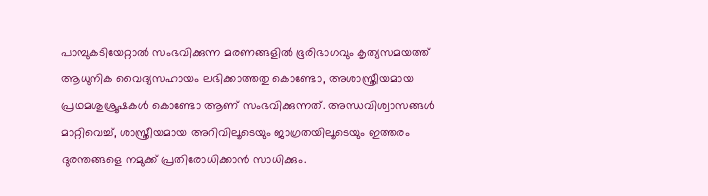പാമ്പുകടിയേറ്റാൽ സംഭവിക്കുന്ന മരണങ്ങളിൽ ഭൂരിഭാഗവും കൃത്യസമയത്ത് ആധുനിക വൈദ്യസഹായം ലഭിക്കാത്തതു കൊണ്ടോ, അശാസ്ത്രീയമായ പ്രഥമശുശ്രൂഷകൾ കൊണ്ടോ ആണ് സംഭവിക്കുന്നത്. അന്ധവിശ്വാസങ്ങൾ മാറ്റിവെച്ച്, ശാസ്ത്രീയമായ അറിവിലൂടെയും ജാഗ്രതയിലൂടെയും ഇത്തരം ദുരന്തങ്ങളെ നമുക്ക് പ്രതിരോധിക്കാൻ സാധിക്കും.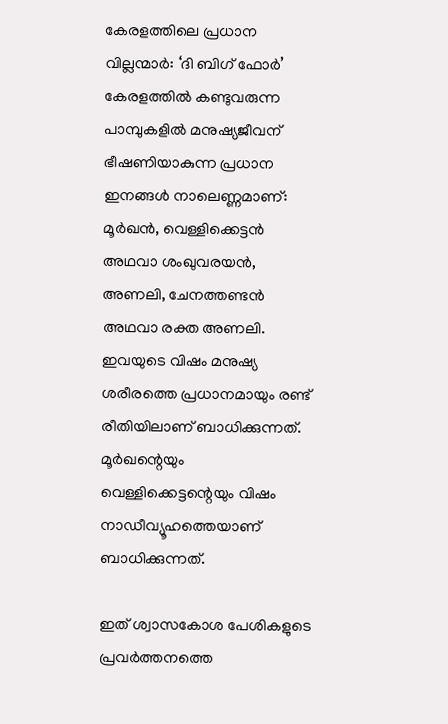കേരളത്തിലെ പ്രധാന വില്ലന്മാർ: ‘ദി ബിഗ് ഫോർ’
കേരളത്തിൽ കണ്ടുവരുന്ന പാമ്പുകളിൽ മനുഷ്യജീവന് ഭീഷണിയാകുന്ന പ്രധാന ഇനങ്ങൾ നാലെണ്ണമാണ്: മൂർഖൻ, വെള്ളിക്കെട്ടൻ അഥവാ ശംഖുവരയൻ, അണലി, ചേനത്തണ്ടൻ അഥവാ രക്ത അണലി. ഇവയുടെ വിഷം മനുഷ്യ ശരീരത്തെ പ്രധാനമായും രണ്ട് രീതിയിലാണ് ബാധിക്കുന്നത്. മൂർഖന്റെയും വെള്ളിക്കെട്ടന്റെയും വിഷം നാഡീവ്യൂഹത്തെയാണ് ബാധിക്കുന്നത്.

ഇത് ശ്വാസകോശ പേശികളുടെ പ്രവർത്തനത്തെ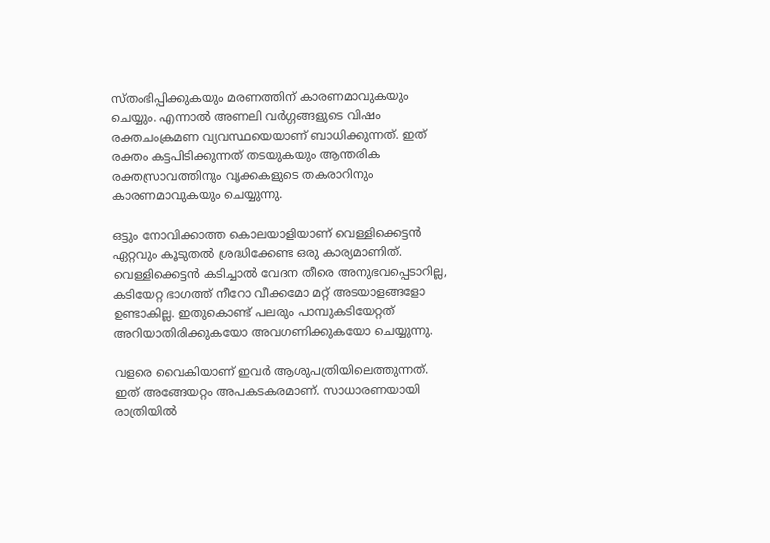സ്തംഭിപ്പിക്കുകയും മരണത്തിന് കാരണമാവുകയും ചെയ്യും. എന്നാൽ അണലി വർഗ്ഗങ്ങളുടെ വിഷം രക്തചംക്രമണ വ്യവസ്ഥയെയാണ് ബാധിക്കുന്നത്. ഇത് രക്തം കട്ടപിടിക്കുന്നത് തടയുകയും ആന്തരിക രക്തസ്രാവത്തിനും വൃക്കകളുടെ തകരാറിനും കാരണമാവുകയും ചെയ്യുന്നു.

ഒട്ടും നോവിക്കാത്ത കൊലയാളിയാണ് വെള്ളിക്കെട്ടൻ
ഏറ്റവും കൂടുതൽ ശ്രദ്ധിക്കേണ്ട ഒരു കാര്യമാണിത്. വെള്ളിക്കെട്ടൻ കടിച്ചാൽ വേദന തീരെ അനുഭവപ്പെടാറില്ല, കടിയേറ്റ ഭാഗത്ത് നീറോ വീക്കമോ മറ്റ് അടയാളങ്ങളോ ഉണ്ടാകില്ല. ഇതുകൊണ്ട് പലരും പാമ്പുകടിയേറ്റത് അറിയാതിരിക്കുകയോ അവഗണിക്കുകയോ ചെയ്യുന്നു.

വളരെ വൈകിയാണ് ഇവർ ആശുപത്രിയിലെത്തുന്നത്. ഇത് അങ്ങേയറ്റം അപകടകരമാണ്. സാധാരണയായി രാത്രിയിൽ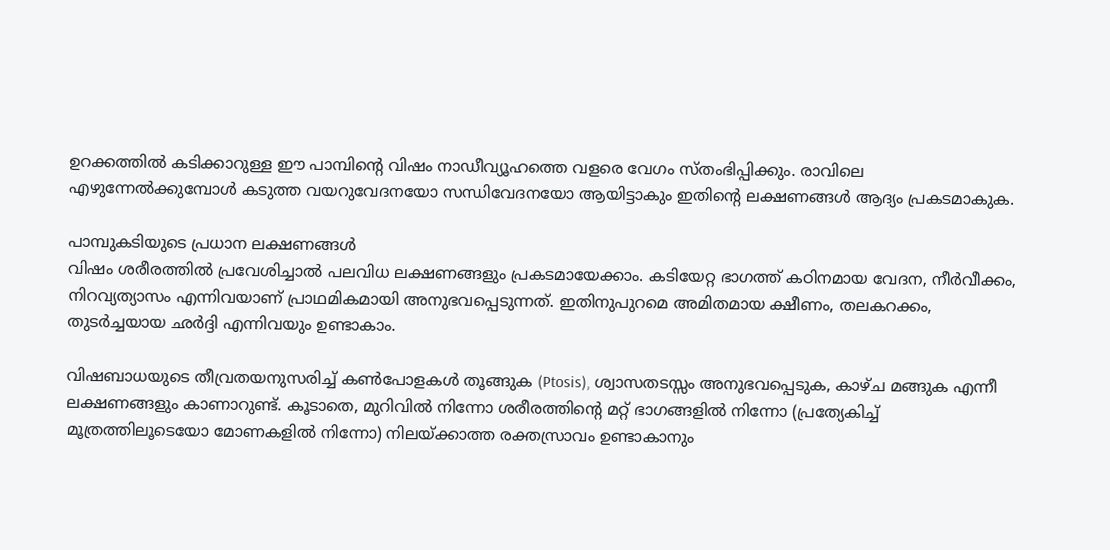ഉറക്കത്തിൽ കടിക്കാറുള്ള ഈ പാമ്പിന്റെ വിഷം നാഡീവ്യൂഹത്തെ വളരെ വേഗം സ്തംഭിപ്പിക്കും. രാവിലെ എഴുന്നേൽക്കുമ്പോൾ കടുത്ത വയറുവേദനയോ സന്ധിവേദനയോ ആയിട്ടാകും ഇതിന്റെ ലക്ഷണങ്ങൾ ആദ്യം പ്രകടമാകുക.

പാമ്പുകടിയുടെ പ്രധാന ലക്ഷണങ്ങൾ
വിഷം ശരീരത്തിൽ പ്രവേശിച്ചാൽ പലവിധ ലക്ഷണങ്ങളും പ്രകടമായേക്കാം. കടിയേറ്റ ഭാഗത്ത് കഠിനമായ വേദന, നീർവീക്കം, നിറവ്യത്യാസം എന്നിവയാണ് പ്രാഥമികമായി അനുഭവപ്പെടുന്നത്. ഇതിനുപുറമെ അമിതമായ ക്ഷീണം, തലകറക്കം, തുടർച്ചയായ ഛർദ്ദി എന്നിവയും ഉണ്ടാകാം.

വിഷബാധയുടെ തീവ്രതയനുസരിച്ച് കൺപോളകൾ തൂങ്ങുക (Ptosis), ശ്വാസതടസ്സം അനുഭവപ്പെടുക, കാഴ്ച മങ്ങുക എന്നീ ലക്ഷണങ്ങളും കാണാറുണ്ട്. കൂടാതെ, മുറിവിൽ നിന്നോ ശരീരത്തിന്റെ മറ്റ് ഭാഗങ്ങളിൽ നിന്നോ (പ്രത്യേകിച്ച് മൂത്രത്തിലൂടെയോ മോണകളിൽ നിന്നോ) നിലയ്ക്കാത്ത രക്തസ്രാവം ഉണ്ടാകാനും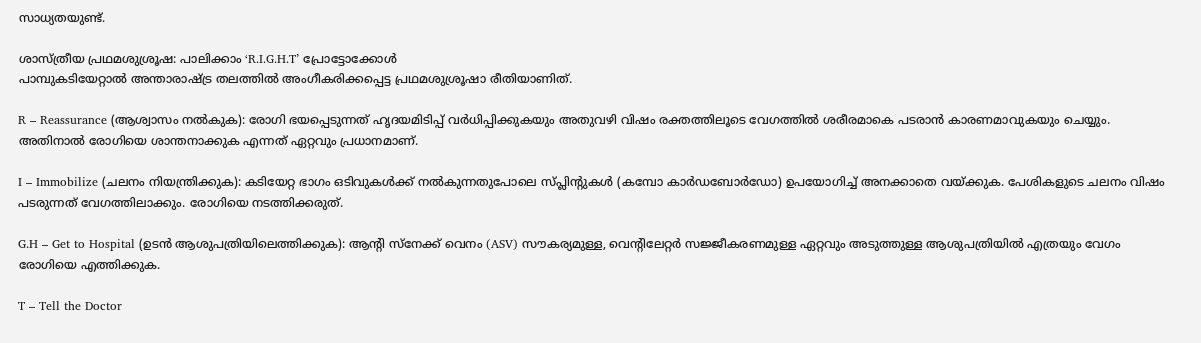സാധ്യതയുണ്ട്.

ശാസ്ത്രീയ പ്രഥമശുശ്രൂഷ: പാലിക്കാം ‘R.I.G.H.T’ പ്രോട്ടോക്കോൾ
പാമ്പുകടിയേറ്റാൽ അന്താരാഷ്ട്ര തലത്തിൽ അംഗീകരിക്കപ്പെട്ട പ്രഥമശുശ്രൂഷാ രീതിയാണിത്.

R – Reassurance (ആശ്വാസം നൽകുക): രോഗി ഭയപ്പെടുന്നത് ഹൃദയമിടിപ്പ് വർധിപ്പിക്കുകയും അതുവഴി വിഷം രക്തത്തിലൂടെ വേഗത്തിൽ ശരീരമാകെ പടരാൻ കാരണമാവുകയും ചെയ്യും. അതിനാൽ രോഗിയെ ശാന്തനാക്കുക എന്നത് ഏറ്റവും പ്രധാനമാണ്.

I – Immobilize (ചലനം നിയന്ത്രിക്കുക): കടിയേറ്റ ഭാഗം ഒടിവുകൾക്ക് നൽകുന്നതുപോലെ സ്പ്ലിന്റുകൾ (കമ്പോ കാർഡബോർഡോ) ഉപയോഗിച്ച് അനക്കാതെ വയ്ക്കുക. പേശികളുടെ ചലനം വിഷം പടരുന്നത് വേഗത്തിലാക്കും. രോഗിയെ നടത്തിക്കരുത്.

G.H – Get to Hospital (ഉടൻ ആശുപത്രിയിലെത്തിക്കുക): ആന്റി സ്നേക്ക് വെനം (ASV) സൗകര്യമുള്ള, വെന്റിലേറ്റർ സജ്ജീകരണമുള്ള ഏറ്റവും അടുത്തുള്ള ആശുപത്രിയിൽ എത്രയും വേഗം രോഗിയെ എത്തിക്കുക.

T – Tell the Doctor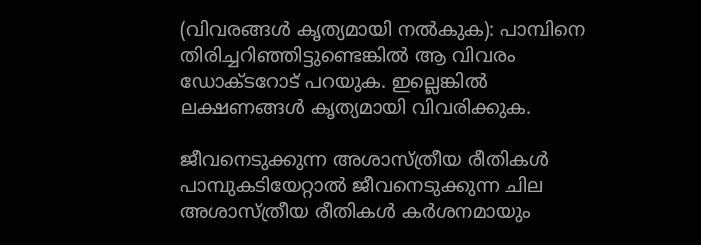(വിവരങ്ങൾ കൃത്യമായി നൽകുക): പാമ്പിനെ തിരിച്ചറിഞ്ഞിട്ടുണ്ടെങ്കിൽ ആ വിവരം ഡോക്ടറോട് പറയുക. ഇല്ലെങ്കിൽ ലക്ഷണങ്ങൾ കൃത്യമായി വിവരിക്കുക.

ജീവനെടുക്കുന്ന അശാസ്ത്രീയ രീതികൾ
പാമ്പുകടിയേറ്റാൽ ജീവനെടുക്കുന്ന ചില അശാസ്ത്രീയ രീതികൾ കർശനമായും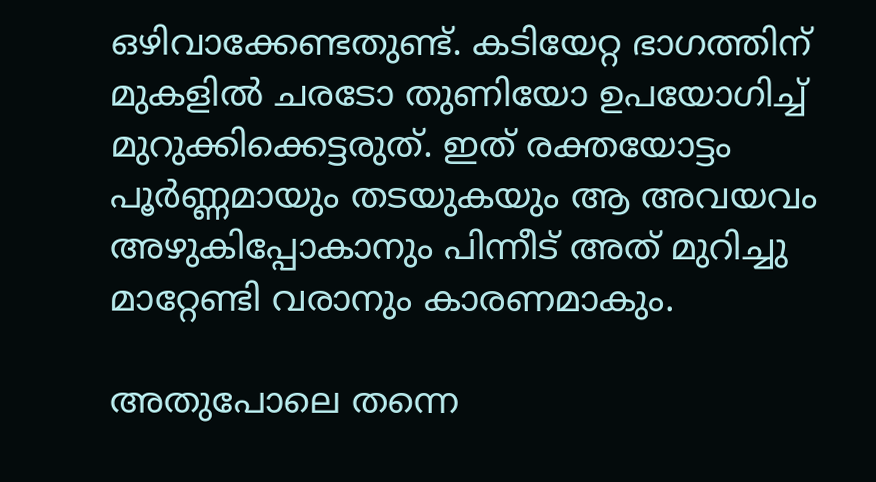ഒഴിവാക്കേണ്ടതുണ്ട്. കടിയേറ്റ ഭാഗത്തിന് മുകളിൽ ചരടോ തുണിയോ ഉപയോഗിച്ച് മുറുക്കിക്കെട്ടരുത്. ഇത് രക്തയോട്ടം പൂർണ്ണമായും തടയുകയും ആ അവയവം അഴുകിപ്പോകാനും പിന്നീട് അത് മുറിച്ചു മാറ്റേണ്ടി വരാനും കാരണമാകും.

അതുപോലെ തന്നെ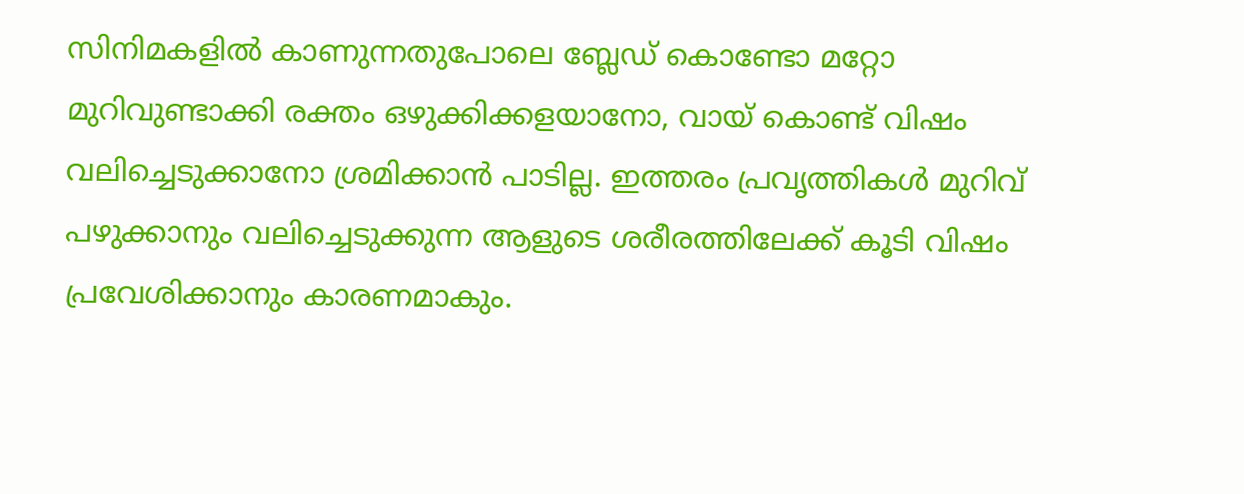സിനിമകളിൽ കാണുന്നതുപോലെ ബ്ലേഡ് കൊണ്ടോ മറ്റോ മുറിവുണ്ടാക്കി രക്തം ഒഴുക്കിക്കളയാനോ, വായ് കൊണ്ട് വിഷം വലിച്ചെടുക്കാനോ ശ്രമിക്കാൻ പാടില്ല. ഇത്തരം പ്രവൃത്തികൾ മുറിവ് പഴുക്കാനും വലിച്ചെടുക്കുന്ന ആളുടെ ശരീരത്തിലേക്ക് കൂടി വിഷം പ്രവേശിക്കാനും കാരണമാകും.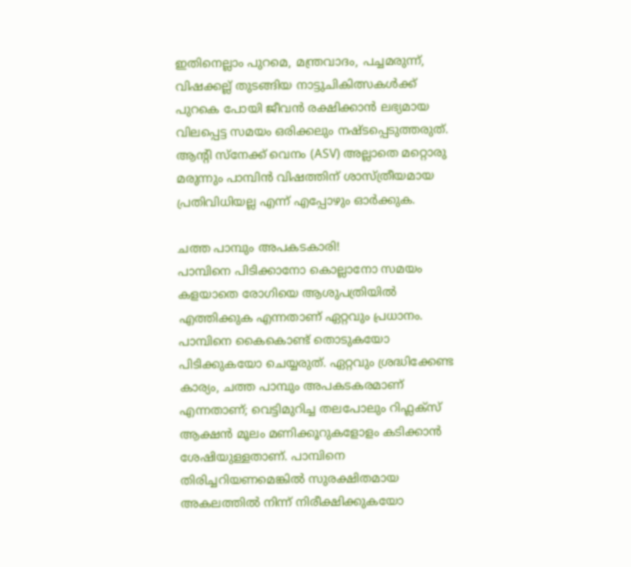ഇതിനെല്ലാം പുറമെ, മന്ത്രവാദം, പച്ചമരുന്ന്, വിഷക്കല്ല് തുടങ്ങിയ നാട്ടുചികിത്സകൾക്ക് പുറകെ പോയി ജീവൻ രക്ഷിക്കാൻ ലഭ്യമായ വിലപ്പെട്ട സമയം ഒരിക്കലും നഷ്ടപ്പെടുത്തരുത്. ആന്റി സ്നേക്ക് വെനം (ASV) അല്ലാതെ മറ്റൊരു മരുന്നും പാമ്പിൻ വിഷത്തിന് ശാസ്ത്രീയമായ പ്രതിവിധിയല്ല എന്ന് എപ്പോഴും ഓർക്കുക.

ചത്ത പാമ്പും അപകടകാരി!
പാമ്പിനെ പിടിക്കാനോ കൊല്ലാനോ സമയം കളയാതെ രോഗിയെ ആശുപത്രിയിൽ എത്തിക്കുക എന്നതാണ് ഏറ്റവും പ്രധാനം. പാമ്പിനെ കൈകൊണ്ട് തൊടുകയോ പിടിക്കുകയോ ചെയ്യരുത്. ഏറ്റവും ശ്രദ്ധിക്കേണ്ട കാര്യം, ചത്ത പാമ്പും അപകടകരമാണ് എന്നതാണ്; വെട്ടിമുറിച്ച തലപോലും റിഫ്ലക്സ് ആക്ഷൻ മൂലം മണിക്കൂറുകളോളം കടിക്കാൻ ശേഷിയുള്ളതാണ്. പാമ്പിനെ തിരിച്ചറിയണമെങ്കിൽ സുരക്ഷിതമായ അകലത്തിൽ നിന്ന് നിരീക്ഷിക്കുകയോ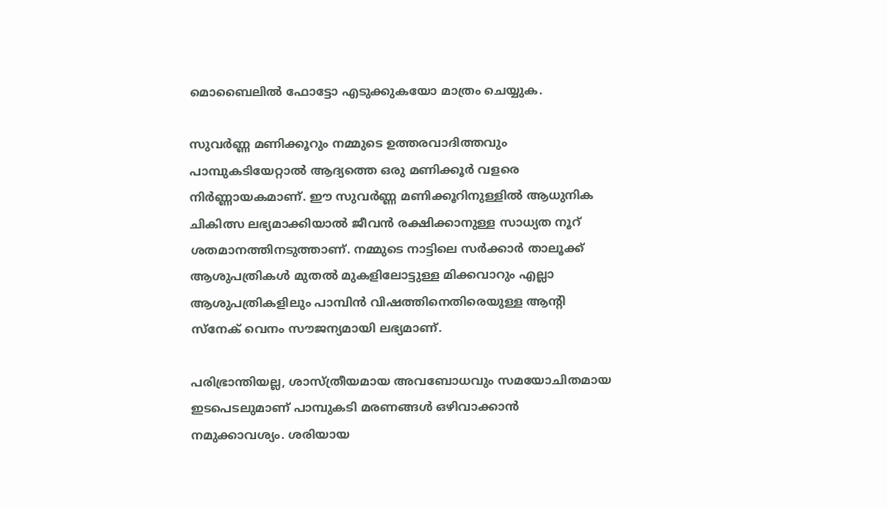മൊബൈലിൽ ഫോട്ടോ എടുക്കുകയോ മാത്രം ചെയ്യുക.

സുവർണ്ണ മണിക്കൂറും നമ്മുടെ ഉത്തരവാദിത്തവും
പാമ്പുകടിയേറ്റാൽ ആദ്യത്തെ ഒരു മണിക്കൂർ വളരെ നിർണ്ണായകമാണ്. ഈ സുവർണ്ണ മണിക്കൂറിനുള്ളിൽ ആധുനിക ചികിത്സ ലഭ്യമാക്കിയാൽ ജീവൻ രക്ഷിക്കാനുള്ള സാധ്യത നൂറ് ശതമാനത്തിനടുത്താണ്. നമ്മുടെ നാട്ടിലെ സർക്കാർ താലൂക്ക് ആശുപത്രികൾ മുതൽ മുകളിലോട്ടുള്ള മിക്കവാറും എല്ലാ ആശുപത്രികളിലും പാമ്പിൻ വിഷത്തിനെതിരെയുള്ള ആന്റി സ്നേക് വെനം സൗജന്യമായി ലഭ്യമാണ്.

പരിഭ്രാന്തിയല്ല, ശാസ്ത്രീയമായ അവബോധവും സമയോചിതമായ ഇടപെടലുമാണ് പാമ്പുകടി മരണങ്ങൾ ഒഴിവാക്കാൻ നമുക്കാവശ്യം. ശരിയായ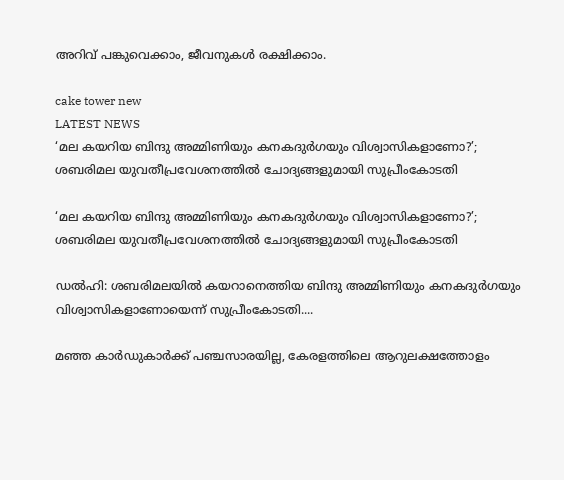അറിവ് പങ്കുവെക്കാം, ജീവനുകൾ രക്ഷിക്കാം.

cake tower new
LATEST NEWS
‘മല കയറിയ ബിന്ദു അമ്മിണിയും കനകദുര്‍ഗയും വിശ്വാസികളാണോ?’; ശബരിമല യുവതീപ്രവേശനത്തില്‍ ചോദ്യങ്ങളുമായി സുപ്രീംകോടതി

‘മല കയറിയ ബിന്ദു അമ്മിണിയും കനകദുര്‍ഗയും വിശ്വാസികളാണോ?’; ശബരിമല യുവതീപ്രവേശനത്തില്‍ ചോദ്യങ്ങളുമായി സുപ്രീംകോടതി

ഡല്‍ഹി: ശബരിമലയില്‍ കയറാനെത്തിയ ബിന്ദു അമ്മിണിയും കനകദുര്‍ഗയും വിശ്വാസികളാണോയെന്ന് സുപ്രീംകോടതി....

മഞ്ഞ കാര്‍ഡുകാര്‍ക്ക് പഞ്ചസാരയില്ല, കേരളത്തിലെ ആറുലക്ഷത്തോളം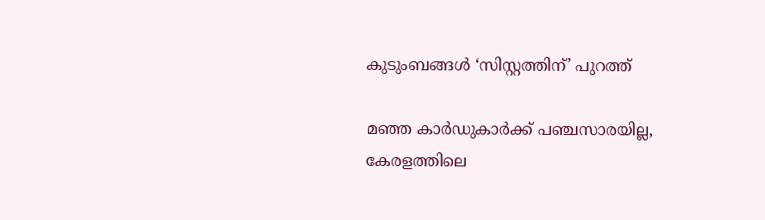കുടുംബങ്ങള്‍ ‘സിസ്റ്റത്തിന്’ പുറത്ത്

മഞ്ഞ കാര്‍ഡുകാര്‍ക്ക് പഞ്ചസാരയില്ല, കേരളത്തിലെ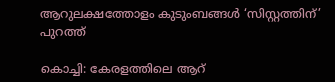ആറുലക്ഷത്തോളം കുടുംബങ്ങള്‍ ‘സിസ്റ്റത്തിന്’ പുറത്ത്

കൊച്ചി: കേരളത്തിലെ ആറ്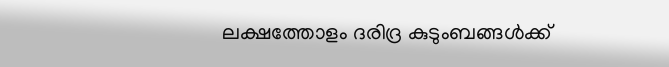ലക്ഷത്തോളം ദരിദ്ര കുടുംബങ്ങള്‍ക്ക്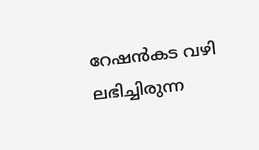റേഷന്‍കട വഴി ലഭിച്ചിരുന്ന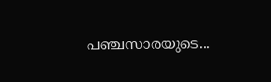പഞ്ചസാരയുടെ...